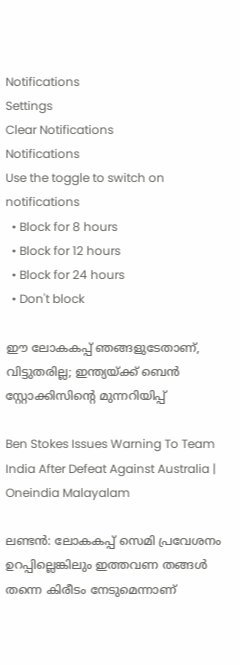Notifications
Settings
Clear Notifications
Notifications
Use the toggle to switch on notifications
  • Block for 8 hours
  • Block for 12 hours
  • Block for 24 hours
  • Don't block

ഈ ലോകകപ്പ് ഞങ്ങളുടേതാണ്, വിട്ടുതരില്ല; ഇന്ത്യയ്ക്ക് ബെന്‍ സ്റ്റോക്കിസിന്റെ മുന്നറിയിപ്പ്

Ben Stokes Issues Warning To Team India After Defeat Against Australia | Oneindia Malayalam

ലണ്ടന്‍: ലോകകപ്പ് സെമി പ്രവേശനം ഉറപ്പില്ലെങ്കിലും ഇത്തവണ തങ്ങള്‍ തന്നെ കിരീടം നേടുമെന്നാണ്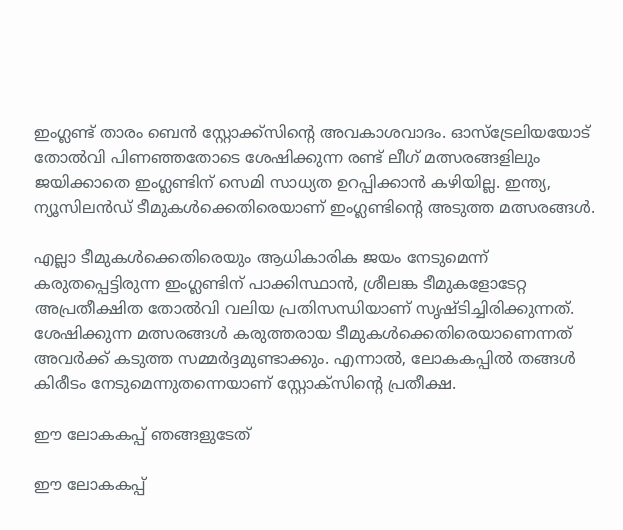ഇംഗ്ലണ്ട് താരം ബെന്‍ സ്റ്റോക്ക്‌സിന്റെ അവകാശവാദം. ഓസ്‌ട്രേലിയയോട് തോല്‍വി പിണഞ്ഞതോടെ ശേഷിക്കുന്ന രണ്ട് ലീഗ് മത്സരങ്ങളിലും ജയിക്കാതെ ഇംഗ്ലണ്ടിന് സെമി സാധ്യത ഉറപ്പിക്കാന്‍ കഴിയില്ല. ഇന്ത്യ, ന്യൂസിലന്‍ഡ് ടീമുകള്‍ക്കെതിരെയാണ് ഇംഗ്ലണ്ടിന്റെ അടുത്ത മത്സരങ്ങള്‍.

എല്ലാ ടീമുകള്‍ക്കെതിരെയും ആധികാരിക ജയം നേടുമെന്ന് കരുതപ്പെട്ടിരുന്ന ഇംഗ്ലണ്ടിന് പാക്കിസ്ഥാന്‍, ശ്രീലങ്ക ടീമുകളോടേറ്റ അപ്രതീക്ഷിത തോല്‍വി വലിയ പ്രതിസന്ധിയാണ് സൃഷ്ടിച്ചിരിക്കുന്നത്. ശേഷിക്കുന്ന മത്സരങ്ങള്‍ കരുത്തരായ ടീമുകള്‍ക്കെതിരെയാണെന്നത് അവര്‍ക്ക് കടുത്ത സമ്മര്‍ദ്ദമുണ്ടാക്കും. എന്നാല്‍, ലോകകപ്പില്‍ തങ്ങള്‍ കിരീടം നേടുമെന്നുതന്നെയാണ് സ്റ്റോക്‌സിന്റെ പ്രതീക്ഷ.

ഈ ലോകകപ്പ് ഞങ്ങളുടേത്

ഈ ലോകകപ്പ്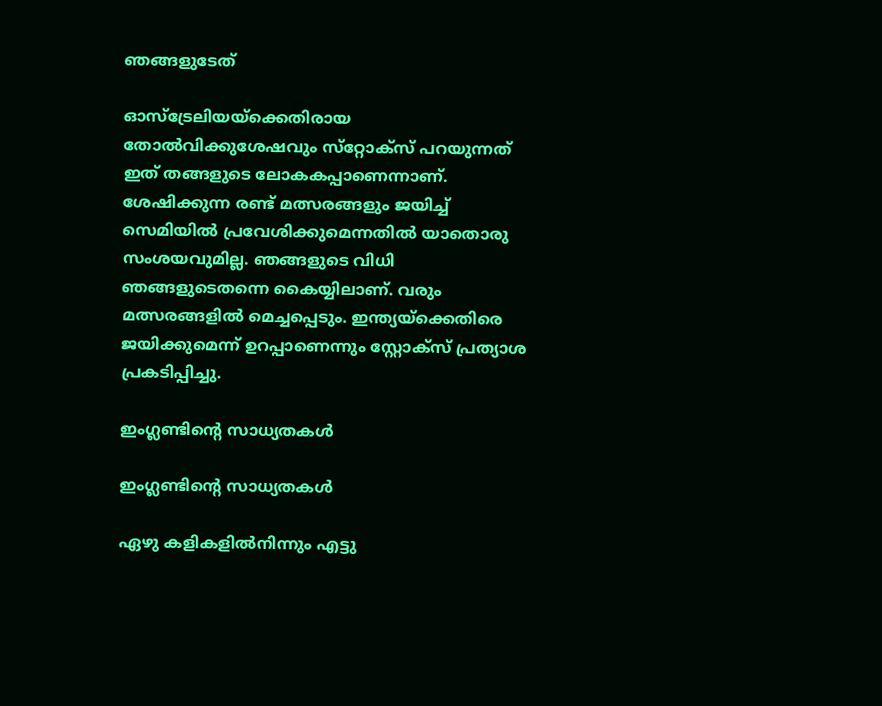ഞങ്ങളുടേത്

ഓസ്‌ട്രേലിയയ്‌ക്കെതിരായ തോല്‍വിക്കുശേഷവും സ്‌റ്റോക്‌സ് പറയുന്നത് ഇത് തങ്ങളുടെ ലോകകപ്പാണെന്നാണ്. ശേഷിക്കുന്ന രണ്ട് മത്സരങ്ങളും ജയിച്ച് സെമിയില്‍ പ്രവേശിക്കുമെന്നതില്‍ യാതൊരു സംശയവുമില്ല. ഞങ്ങളുടെ വിധി ഞങ്ങളുടെതന്നെ കൈയ്യിലാണ്. വരും മത്സരങ്ങളില്‍ മെച്ചപ്പെടും. ഇന്ത്യയ്‌ക്കെതിരെ ജയിക്കുമെന്ന് ഉറപ്പാണെന്നും സ്റ്റോക്‌സ് പ്രത്യാശ പ്രകടിപ്പിച്ചു.

ഇംഗ്ലണ്ടിന്റെ സാധ്യതകള്‍

ഇംഗ്ലണ്ടിന്റെ സാധ്യതകള്‍

ഏഴു കളികളില്‍നിന്നും എട്ടു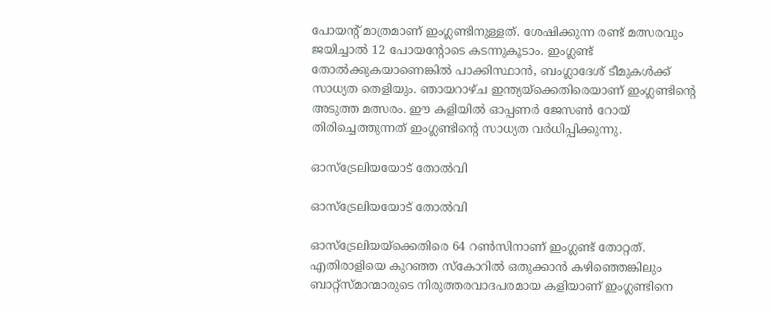പോയന്റ് മാത്രമാണ് ഇംഗ്ലണ്ടിനുള്ളത്. ശേഷിക്കുന്ന രണ്ട് മത്സരവും ജയിച്ചാല്‍ 12 പോയന്റോടെ കടന്നുകൂടാം. ഇംഗ്ലണ്ട് തോല്‍ക്കുകയാണെങ്കില്‍ പാക്കിസ്ഥാന്‍, ബംഗ്ലാദേശ് ടീമുകള്‍ക്ക് സാധ്യത തെളിയും. ഞായറാഴ്ച ഇന്ത്യയ്‌ക്കെതിരെയാണ് ഇംഗ്ലണ്ടിന്റെ അടുത്ത മത്സരം. ഈ കളിയില്‍ ഓപ്പണര്‍ ജേസണ്‍ റോയ് തിരിച്ചെത്തുന്നത് ഇംഗ്ലണ്ടിന്റെ സാധ്യത വര്‍ധിപ്പിക്കുന്നു.

ഓസ്‌ട്രേലിയയോട് തോല്‍വി

ഓസ്‌ട്രേലിയയോട് തോല്‍വി

ഓസ്‌ട്രേലിയയ്‌ക്കെതിരെ 64 റണ്‍സിനാണ് ഇംഗ്ലണ്ട് തോറ്റത്. എതിരാളിയെ കുറഞ്ഞ സ്‌കോറില്‍ ഒതുക്കാന്‍ കഴിഞ്ഞെങ്കിലും ബാറ്റ്‌സ്മാന്മാരുടെ നിരുത്തരവാദപരമായ കളിയാണ് ഇംഗ്ലണ്ടിനെ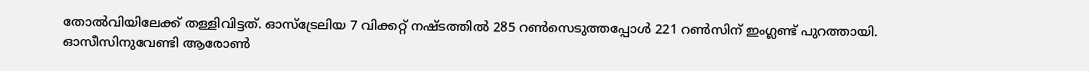തോല്‍വിയിലേക്ക് തള്ളിവിട്ടത്. ഓസ്‌ട്രേലിയ 7 വിക്കറ്റ് നഷ്ടത്തില്‍ 285 റണ്‍സെടുത്തപ്പോള്‍ 221 റണ്‍സിന് ഇംഗ്ലണ്ട് പുറത്തായി. ഓസീസിനുവേണ്ടി ആരോണ്‍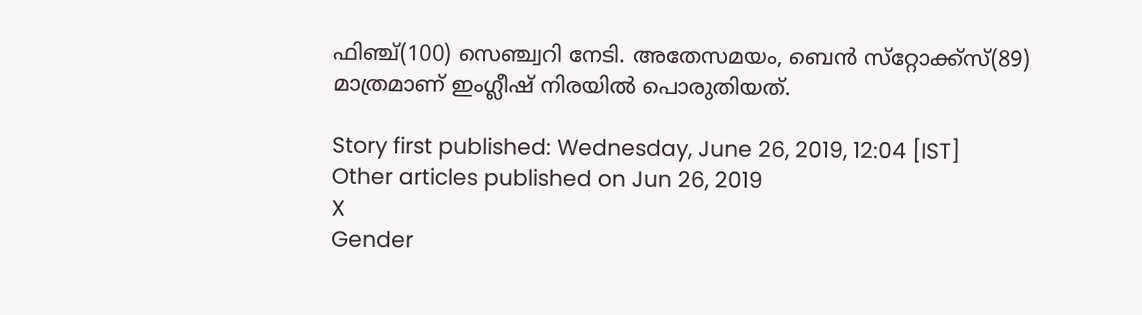ഫിഞ്ച്(100) സെഞ്ച്വറി നേടി. അതേസമയം, ബെന്‍ സ്‌റ്റോക്ക്‌സ്(89) മാത്രമാണ് ഇംഗ്ലീഷ് നിരയില്‍ പൊരുതിയത്.

Story first published: Wednesday, June 26, 2019, 12:04 [IST]
Other articles published on Jun 26, 2019
X
Gender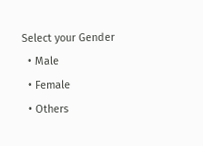Select your Gender
  • Male
  • Female
  • Others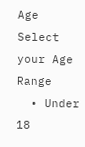Age
Select your Age Range
  • Under 18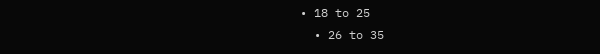• 18 to 25
  • 26 to 35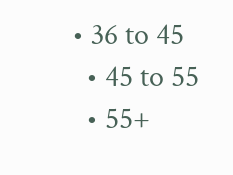• 36 to 45
  • 45 to 55
  • 55+